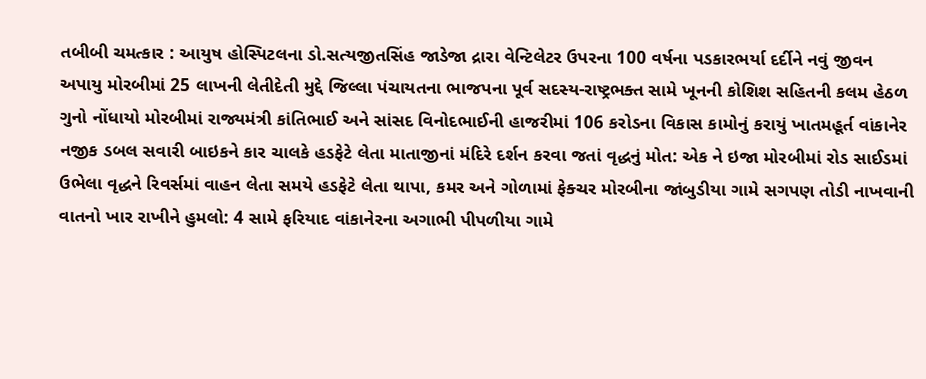તબીબી ચમત્કાર : આયુષ હોસ્પિટલના ડો.સત્યજીતસિંહ જાડેજા દ્રારા વેન્ટિલેટર ઉપરના 100 વર્ષના પડકારભર્યા દર્દીને નવું જીવન અપાયુ મોરબીમાં 25 લાખની લેતીદેતી મુદ્દે જિલ્લા પંચાયતના ભાજપના પૂર્વ સદસ્ય-રાષ્ટ્રભક્ત સામે ખૂનની કોશિશ સહિતની કલમ હેઠળ ગુનો નોંધાયો મોરબીમાં રાજ્યમંત્રી કાંતિભાઈ અને સાંસદ વિનોદભાઈની હાજરીમાં 106 કરોડના વિકાસ કામોનું કરાયું ખાતમહૂર્ત વાંકાનેર નજીક ડબલ સવારી બાઇકને કાર ચાલકે હડફેટે લેતા માતાજીનાં મંદિરે દર્શન કરવા જતાં વૃદ્ધનું મોત: એક ને ઇજા મોરબીમાં રોડ સાઈડમાં ઉભેલા વૃદ્ધને રિવર્સમાં વાહન લેતા સમયે હડફેટે લેતા થાપા, કમર અને ગોળામાં ફેક્ચર મોરબીના જાંબુડીયા ગામે સગપણ તોડી નાખવાની વાતનો ખાર રાખીને હુમલો: 4 સામે ફરિયાદ વાંકાનેરના અગાભી પીપળીયા ગામે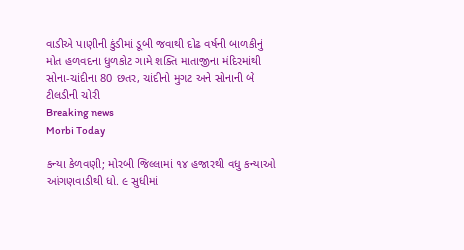વાડીએ પાણીની કુંડીમાં ડૂબી જવાથી દોઢ વર્ષની બાળકીનું મોત હળવદના ધુળકોટ ગામે શક્તિ માતાજીના મંદિરમાંથી સોના-ચાંદીના 80 છતર, ચાંદીનો મુગટ અને સોનાની બે ટીલડીની ચોરી
Breaking news
Morbi Today

કન્યા કેળવણી; મોરબી જિલ્લામાં ૧૪ હજારથી વધુ કન્યાઓ આંગણવાડીથી ધો. ૯ સુધીમાં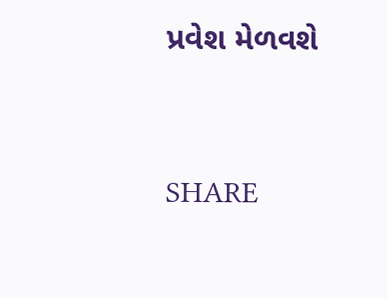પ્રવેશ મેળવશે


SHARE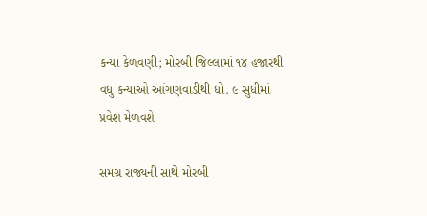કન્યા કેળવણી; મોરબી જિલ્લામાં ૧૪ હજારથી વધુ કન્યાઓ આંગણવાડીથી ધો. ૯ સુધીમાં પ્રવેશ મેળવશે

સમગ્ર રાજ્યની સાથે મોરબી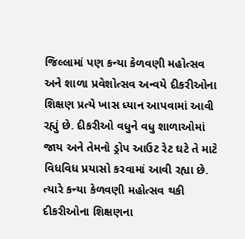જિલ્લામાં પણ કન્યા કેળવણી મહોત્સવ અને શાળા પ્રવેશોત્સવ અન્વયે દીકરીઓના શિક્ષણ પ્રત્યે ખાસ ધ્યાન આપવામાં આવી રહ્યું છે. દીકરીઓ વધુને વધુ શાળાઓમાં જાય અને તેમનો ડ્રોપ આઉટ રેટ ઘટે તે માટે વિધવિધ પ્રયાસો કરવામાં આવી રહ્યા છે. ત્યારે કન્યા કેળવણી મહોત્સવ થકી દીકરીઓના શિક્ષણના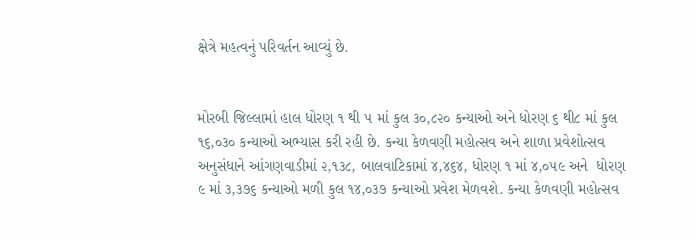ક્ષેત્રે મહત્વનું પરિવર્તન આવ્યું છે.


મોરબી જિલ્લામાં હાલ ધોરણ ૧ થી ૫ માં કુલ ૩૦,૮૨૦ કન્યાઓ અને ધોરણ ૬ થી૮ માં કુલ ૧૬,૦૩૦ કન્યાઓ અભ્યાસ કરી રહી છે. કન્યા કેળવણી મહોત્સવ અને શાળા પ્રવેશોત્સવ અનુસંધાને આંગણવાડીમાં ૨,૧૩૮, બાલવાટિકામાં ૪,૪૬૪, ધોરણ ૧ માં ૪,૦૫૯ અને  ધોરણ ૯ માં ૩,૩૭૬ કન્યાઓ મળી કુલ ૧૪,૦૩૭ કન્યાઓ પ્રવેશ મેળવશે. કન્યા કેળવણી મહોત્સવ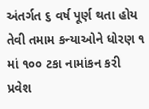અંતર્ગત ૬ વર્ષ પૂર્ણ થતા હોય તેવી તમામ કન્યાઓને ધોરણ ૧ માં ૧૦૦ ટકા નામાંકન કરી પ્રવેશ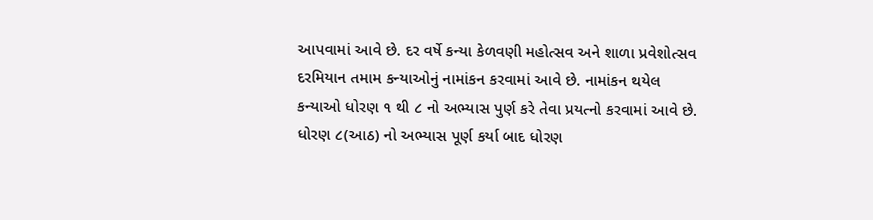આપવામાં આવે છે. દર વર્ષે કન્યા કેળવણી મહોત્સવ અને શાળા પ્રવેશોત્સવ દરમિયાન તમામ કન્યાઓનું નામાંકન કરવામાં આવે છે. નામાંકન થયેલ કન્યાઓ ધોરણ ૧ થી ૮ નો અભ્યાસ પુર્ણ કરે તેવા પ્રયત્નો કરવામાં આવે છે. ધોરણ ૮(આઠ) નો અભ્યાસ પૂર્ણ કર્યા બાદ ધોરણ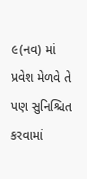૯(નવ) માં પ્રવેશ મેળવે તે પણ સુનિશ્ચિત કરવામાં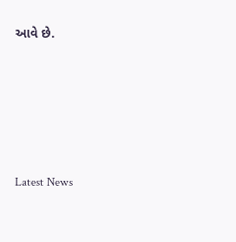આવે છે.






Latest News